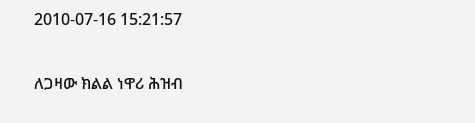2010-07-16 15:21:57

ለጋዛው ክልል ነዋሪ ሕዝብ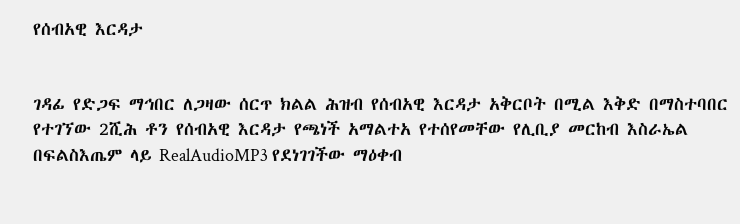የሰብአዊ እርዳታ


ገዳፊ የድጋፍ ማኅበር ለጋዛው ሰርጥ ክልል ሕዝብ የሰብአዊ እርዳታ አቅርቦት በሚል እቅድ በማስተባበር የተገኘው 2ሺሕ ቶን የሰብአዊ እርዳታ የጫነች አማልተአ የተሰየመቸው የሊቢያ መርከብ እስራኤል በፍልስእጤም ላይ RealAudioMP3 የደነገገችው ማዕቀብ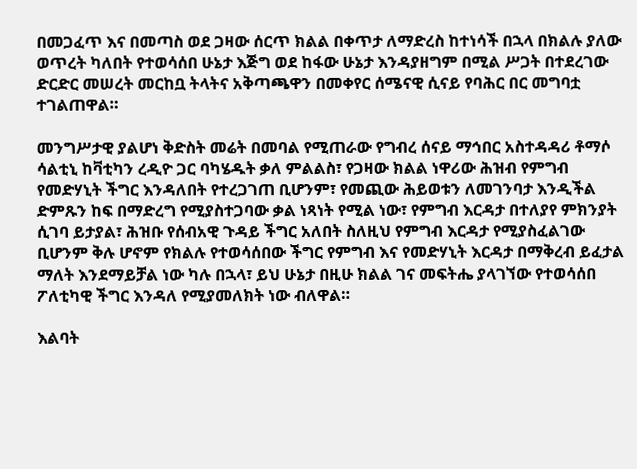በመጋፈጥ እና በመጣስ ወደ ጋዛው ሰርጥ ክልል በቀጥታ ለማድረስ ከተነሳች በኋላ በክልሉ ያለው ወጥረት ካለበት የተወሳሰበ ሁኔታ እጅግ ወደ ከፋው ሁኔታ እንዳያዘግም በሚል ሥጋት በተደረገው ድርድር መሠረት መርከቧ ትላትና አቅጣጫዋን በመቀየር ሰሜናዊ ሲናይ የባሕር በር መግባቷ ተገልጠዋል።

መንግሥታዊ ያልሆነ ቅድስት መሬት በመባል የሚጠራው የግብረ ሰናይ ማኅበር አስተዳዳሪ ቶማሶ ሳልቲኒ ከቫቲካን ረዲዮ ጋር ባካሄዱት ቃለ ምልልስ፣ የጋዛው ክልል ነዋሪው ሕዝብ የምግብ የመድሃኒት ችግር እንዳለበት የተረጋገጠ ቢሆንም፣ የመጪው ሕይወቱን ለመገንባታ እንዲችል ድምጹን ከፍ በማድረግ የሚያስተጋባው ቃል ነጻነት የሚል ነው፣ የምግብ እርዳታ በተለያየ ምክንያት ሲገባ ይታያል፣ ሕዝቡ የሰብአዊ ጉዳይ ችግር አለበት ስለዚህ የምግብ እርዳታ የሚያስፈልገው ቢሆንም ቅሉ ሆኖም የክልሉ የተወሳሰበው ችግር የምግብ እና የመድሃኒት እርዳታ በማቅረብ ይፈታል ማለት እንደማይቻል ነው ካሉ በኋላ፣ ይህ ሁኔታ በዚሁ ክልል ገና መፍትሔ ያላገኘው የተወሳሰበ ፖለቲካዊ ችግር እንዳለ የሚያመለክት ነው ብለዋል።

እልባት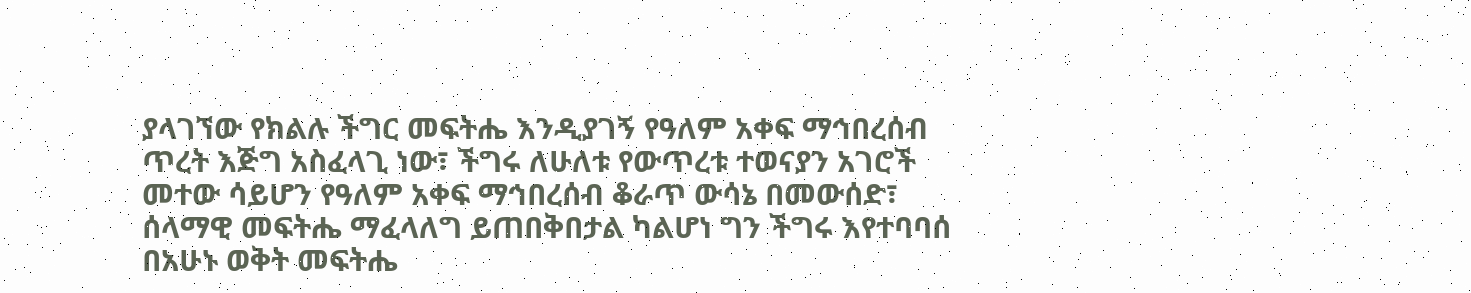ያላገኘው የክልሉ ችግር መፍትሔ እንዲያገኝ የዓለም አቀፍ ማኅበረሰብ ጥረት እጅግ አስፈላጊ ነው፣ ችግሩ ለሁለቱ የውጥረቱ ተወናያን አገሮች መተው ሳይሆን የዓለም አቀፍ ማኅበረሰብ ቆራጥ ውሳኔ በመውሰድ፣ ሰላማዊ መፍትሔ ማፈላለግ ይጠበቅበታል ካልሆነ ግን ችግሩ እየተባባሰ በአሁኑ ወቅት መፍትሔ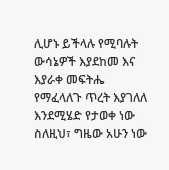ሊሆኑ ይችላሉ የሚባሉት ውሳኔዎች እያደከመ እና እያራቀ መፍትሔ የማፈላለጉ ጥረት እያገለለ እንደሚሄድ የታወቀ ነው ስለዚህ፣ ግዜው አሁን ነው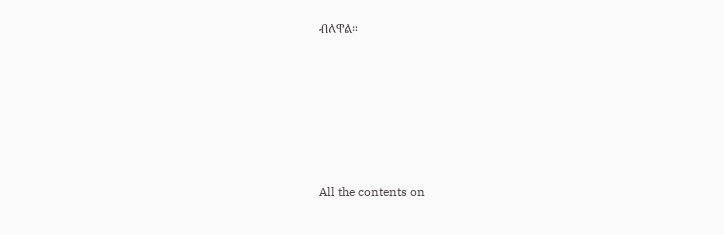ብለዋል።







All the contents on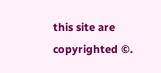this site are copyrighted ©.